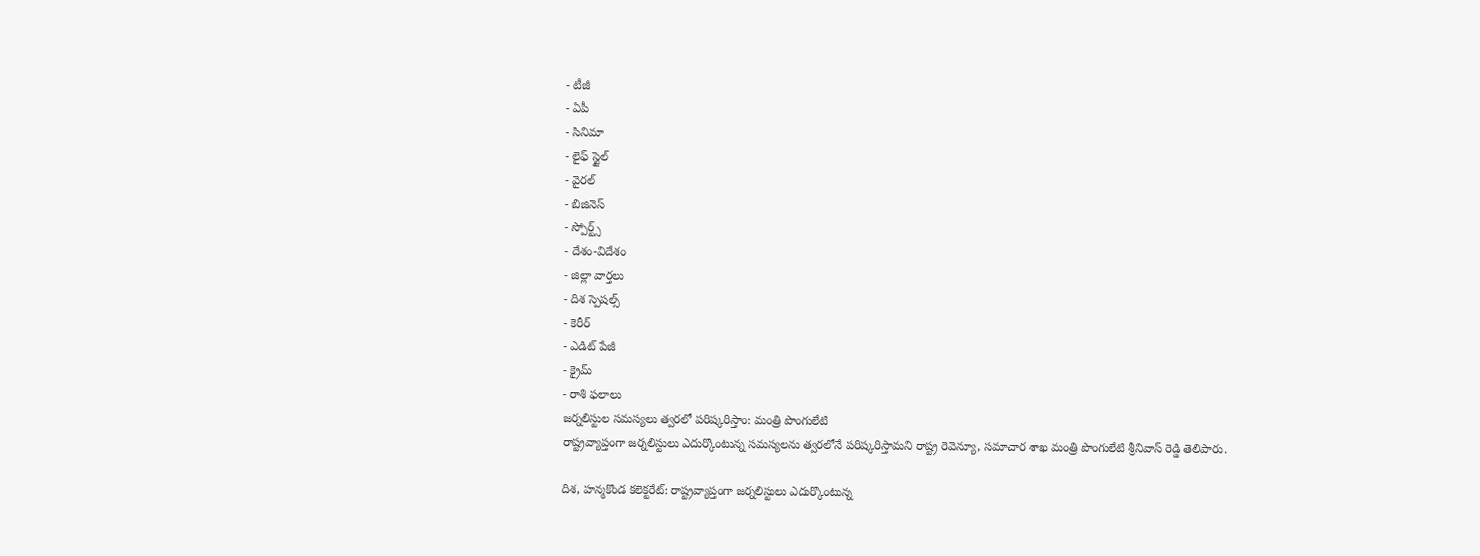- టీజీ
- ఏపీ
- సినిమా
- లైఫ్ స్టైల్
- వైరల్
- బిజినెస్
- స్పోర్ట్స్
- దేశం-విదేశం
- జిల్లా వార్తలు
- దిశ స్పెషల్స్
- కెరీర్
- ఎడిట్ పేజీ
- క్రైమ్
- రాశి ఫలాలు
జర్నలిస్టుల సమస్యలు త్వరలో పరిష్కరిస్తాం: మంత్రి పొంగులేటి
రాష్ట్రవ్యాప్తంగా జర్నలిస్టులు ఎదుర్కొంటున్న సమస్యలను త్వరలోనే పరిష్కరిస్తామని రాష్ట్ర రెవెన్యూ, సమాచార శాఖ మంత్రి పొంగులేటి శ్రీనివాస్ రెడ్డి తెలిపారు.

దిశ, హన్మకొండ కలెక్టరేట్: రాష్ట్రవ్యాప్తంగా జర్నలిస్టులు ఎదుర్కొంటున్న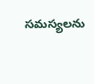సమస్యలను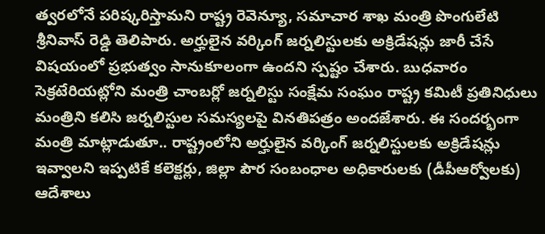త్వరలోనే పరిష్కరిస్తామని రాష్ట్ర రెవెన్యూ, సమాచార శాఖ మంత్రి పొంగులేటి శ్రీనివాస్ రెడ్డి తెలిపారు. అర్హులైన వర్కింగ్ జర్నలిస్టులకు అక్రిడేషన్లు జారీ చేసే విషయంలో ప్రభుత్వం సానుకూలంగా ఉందని స్పష్టం చేశారు. బుధవారం సెక్రటేరియట్లోని మంత్రి చాంబర్లో జర్నలిస్టు సంక్షేమ సంఘం రాష్ట్ర కమిటీ ప్రతినిధులు మంత్రిని కలిసి జర్నలిస్టుల సమస్యలపై వినతిపత్రం అందజేశారు. ఈ సందర్భంగా మంత్రి మాట్లాడుతూ.. రాష్ట్రంలోని అర్హులైన వర్కింగ్ జర్నలిస్టులకు అక్రిడేషన్లు ఇవ్వాలని ఇప్పటికే కలెక్టర్లు, జిల్లా పౌర సంబంధాల అధికారులకు (డీపీఆర్వోలకు) ఆదేశాలు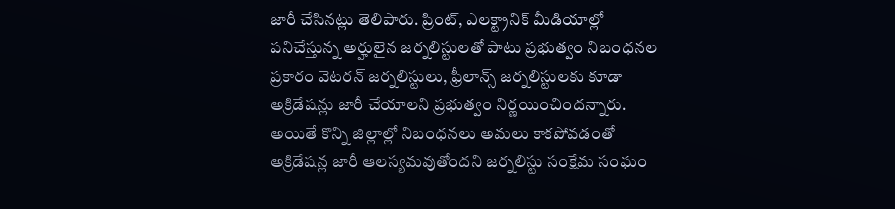జారీ చేసినట్లు తెలిపారు. ప్రింట్, ఎలక్ట్రానిక్ మీడియాల్లో పనిచేస్తున్న అర్హులైన జర్నలిస్టులతో పాటు ప్రభుత్వం నిబంధనల ప్రకారం వెటరన్ జర్నలిస్టులు, ఫ్రీలాన్స్ జర్నలిస్టులకు కూడా అక్రిడేషన్లు జారీ చేయాలని ప్రభుత్వం నిర్ణయించిందన్నారు. అయితే కొన్ని జిల్లాల్లో నిబంధనలు అమలు కాకపోవడంతో అక్రిడేషన్ల జారీ ఆలస్యమవుతోందని జర్నలిస్టు సంక్షేమ సంఘం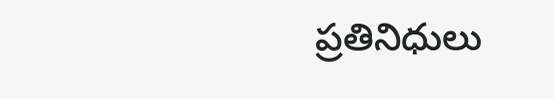ప్రతినిధులు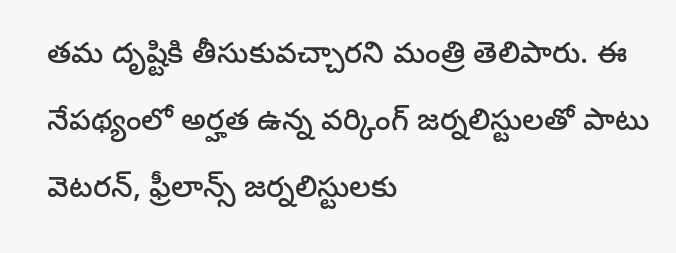తమ దృష్టికి తీసుకువచ్చారని మంత్రి తెలిపారు. ఈ నేపథ్యంలో అర్హత ఉన్న వర్కింగ్ జర్నలిస్టులతో పాటు వెటరన్, ఫ్రీలాన్స్ జర్నలిస్టులకు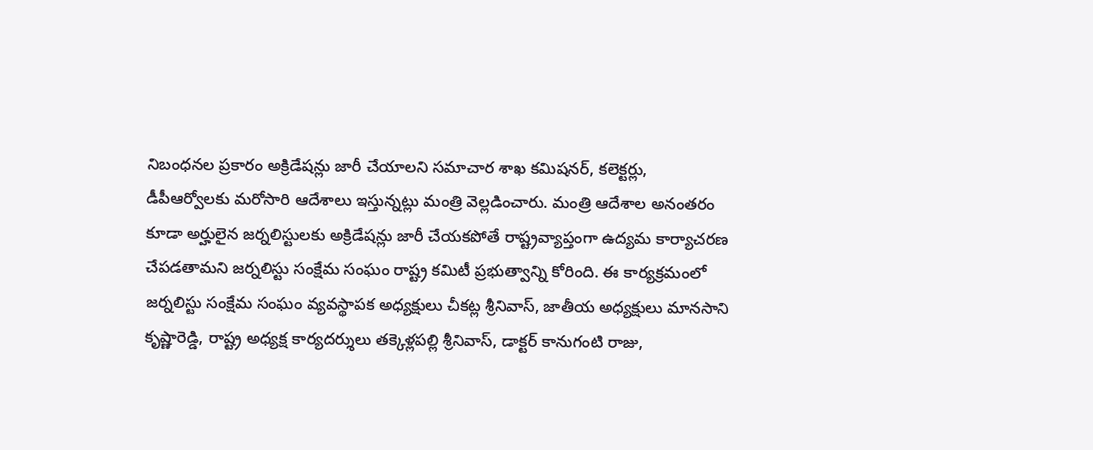నిబంధనల ప్రకారం అక్రిడేషన్లు జారీ చేయాలని సమాచార శాఖ కమిషనర్, కలెక్టర్లు, డీపీఆర్వోలకు మరోసారి ఆదేశాలు ఇస్తున్నట్లు మంత్రి వెల్లడించారు. మంత్రి ఆదేశాల అనంతరం కూడా అర్హులైన జర్నలిస్టులకు అక్రిడేషన్లు జారీ చేయకపోతే రాష్ట్రవ్యాప్తంగా ఉద్యమ కార్యాచరణ చేపడతామని జర్నలిస్టు సంక్షేమ సంఘం రాష్ట్ర కమిటీ ప్రభుత్వాన్ని కోరింది. ఈ కార్యక్రమంలో జర్నలిస్టు సంక్షేమ సంఘం వ్యవస్థాపక అధ్యక్షులు చీకట్ల శ్రీనివాస్, జాతీయ అధ్యక్షులు మానసాని కృష్ణారెడ్డి, రాష్ట్ర అధ్యక్ష కార్యదర్శులు తక్కెళ్లపల్లి శ్రీనివాస్, డాక్టర్ కానుగంటి రాజు,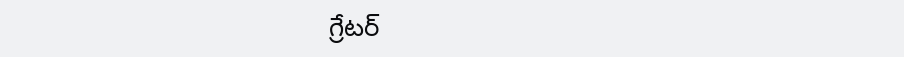గ్రేటర్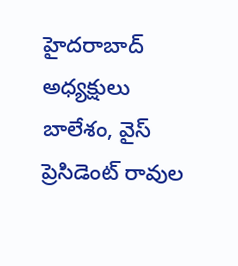హైదరాబాద్ అధ్యక్షులు బాలేశం, వైస్ ప్రెసిడెంట్ రావుల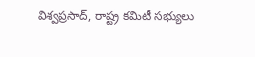విశ్వప్రసాద్, రాష్ట్ర కమిటీ సభ్యులు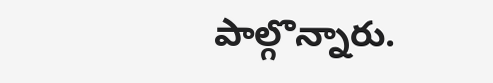పాల్గొన్నారు.